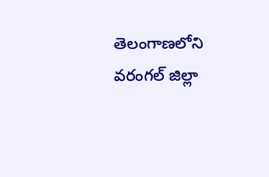తెలంగాణలోని వరంగల్ జిల్లా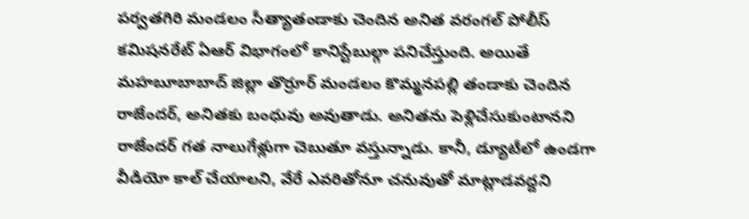పర్వతగిరి మండలం సీత్యాతండాకు చెందిన అనిత వరంగల్ పోలీస్ కమిషనరేట్ ఏఆర్ విభాగంలో కానిస్టేబుల్గా పనిచేస్తుంది. అయితే మహబూబాబాద్ జిల్లా తొర్రూర్ మండలం కొమ్మనపల్లి తండాకు చెందిన రాజేందర్, అనితకు బంధువు అవుతాడు. అనితను పెళ్లిచేసుకుంటానని రాజేందర్ గత నాలుగేళ్లుగా చెబుతూ వస్తున్నాడు. కానీ, డ్యూటీలో ఉండగా వీడియో కాల్ చేయాలని, వేరే ఎవరితోనూ చనువుతో మాట్లాడవద్దని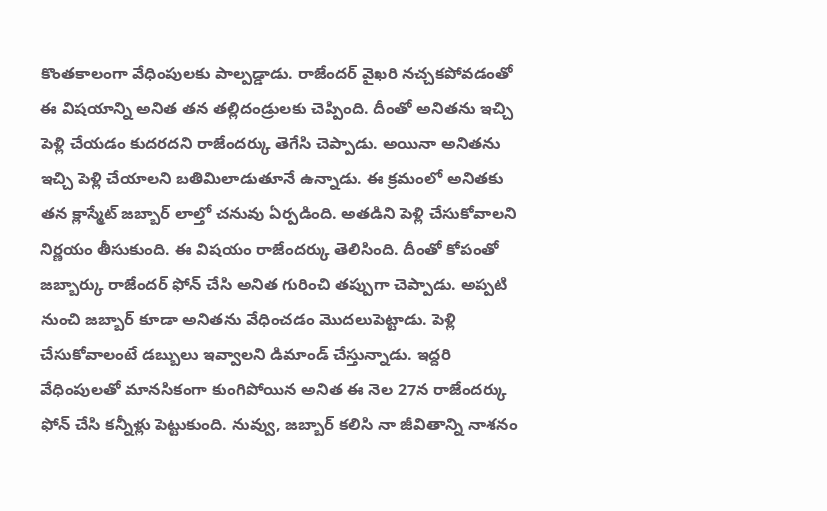కొంతకాలంగా వేధింపులకు పాల్పడ్డాడు. రాజేందర్ వైఖరి నచ్చకపోవడంతో ఈ విషయాన్ని అనిత తన తల్లిదండ్రులకు చెప్పింది. దీంతో అనితను ఇచ్చి పెళ్లి చేయడం కుదరదని రాజేందర్కు తెగేసి చెప్పాడు. అయినా అనితను ఇచ్చి పెళ్లి చేయాలని బతిమిలాడుతూనే ఉన్నాడు. ఈ క్రమంలో అనితకు తన క్లాస్మేట్ జబ్బార్ లాల్తో చనువు ఏర్పడింది. అతడిని పెళ్లి చేసుకోవాలని నిర్ణయం తీసుకుంది. ఈ విషయం రాజేందర్కు తెలిసింది. దీంతో కోపంతో జబ్బార్కు రాజేందర్ ఫోన్ చేసి అనిత గురించి తప్పుగా చెప్పాడు. అప్పటి నుంచి జబ్బార్ కూడా అనితను వేధించడం మొదలుపెట్టాడు. పెళ్లి చేసుకోవాలంటే డబ్బులు ఇవ్వాలని డిమాండ్ చేస్తున్నాడు. ఇద్దరి వేధింపులతో మానసికంగా కుంగిపోయిన అనిత ఈ నెల 27న రాజేందర్కు ఫోన్ చేసి కన్నీళ్లు పెట్టుకుంది. నువ్వు, జబ్బార్ కలిసి నా జీవితాన్ని నాశనం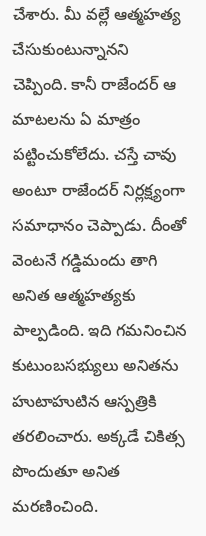చేశారు. మీ వల్లే ఆత్మహత్య చేసుకుంటున్నానని చెప్పింది. కానీ రాజేందర్ ఆ మాటలను ఏ మాత్రం పట్టించుకోలేదు. చస్తే చావు అంటూ రాజేందర్ నిర్లక్ష్యంగా సమాధానం చెప్పాడు. దీంతో వెంటనే గడ్డిమందు తాగి అనిత ఆత్మహత్యకు పాల్పడింది. ఇది గమనించిన కుటుంబసభ్యులు అనితను హుటాహుటిన ఆస్పత్రికి తరలించారు. అక్కడే చికిత్స పొందుతూ అనిత మరణించింది.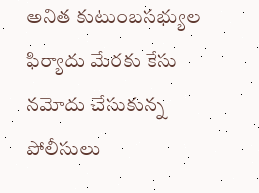అనిత కుటుంబసభ్యుల ఫిర్యాదు మేరకు కేసు నమోదు చేసుకున్న పోలీసులు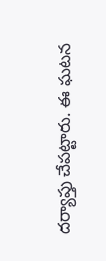దర్యాప్తు చేపట్టారు. ఈ ఘటన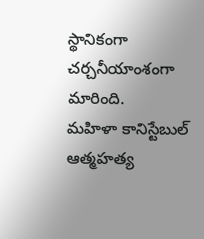స్థానికంగా చర్చనీయాంశంగా మారింది.
మహిళా కానిస్టేబుల్ ఆత్మహత్య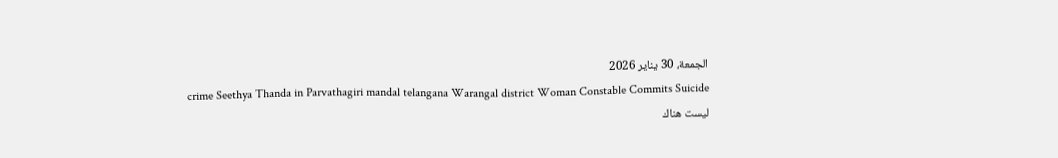الجمعة، 30 يناير 2026
crime Seethya Thanda in Parvathagiri mandal telangana Warangal district Woman Constable Commits Suicide
ليست هناك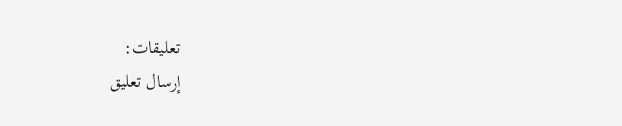تعليقات:
إرسال تعليق